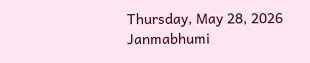Thursday, May 28, 2026
Janmabhumi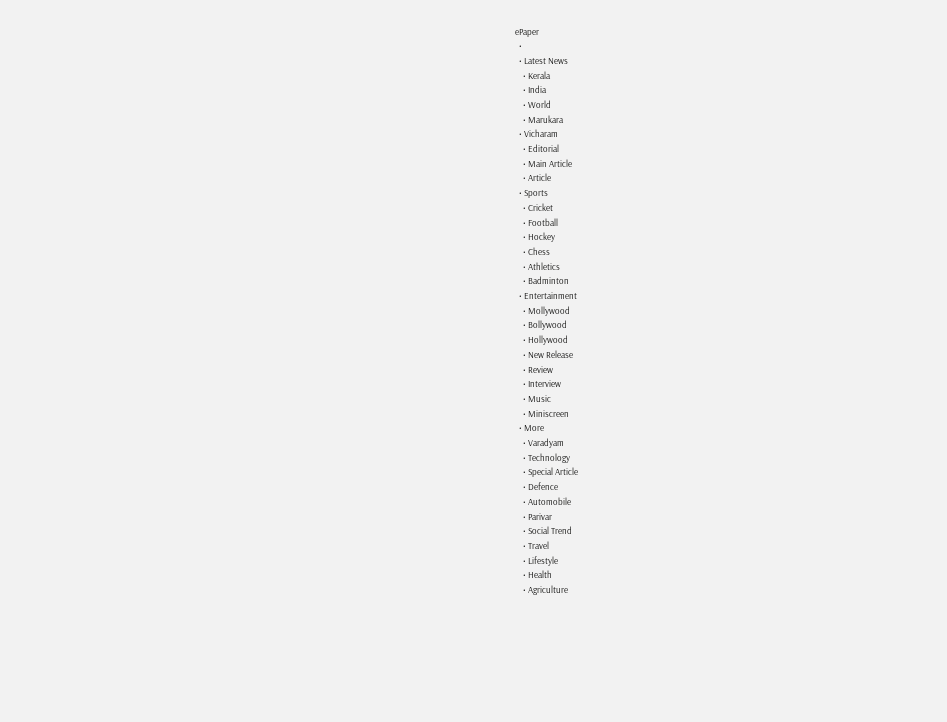ePaper
  •
  • Latest News
    • Kerala
    • India
    • World
    • Marukara
  • Vicharam
    • Editorial
    • Main Article
    • Article
  • Sports
    • Cricket
    • Football
    • Hockey
    • Chess
    • Athletics
    • Badminton
  • Entertainment
    • Mollywood
    • Bollywood
    • Hollywood
    • New Release
    • Review
    • Interview
    • Music
    • Miniscreen
  • More
    • Varadyam
    • Technology
    • Special Article
    • Defence
    • Automobile
    • Parivar
    • Social Trend
    • Travel
    • Lifestyle
    • Health
    • Agriculture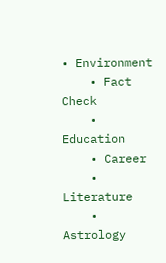• Environment
    • Fact Check
    • Education
    • Career
    • Literature
    • Astrology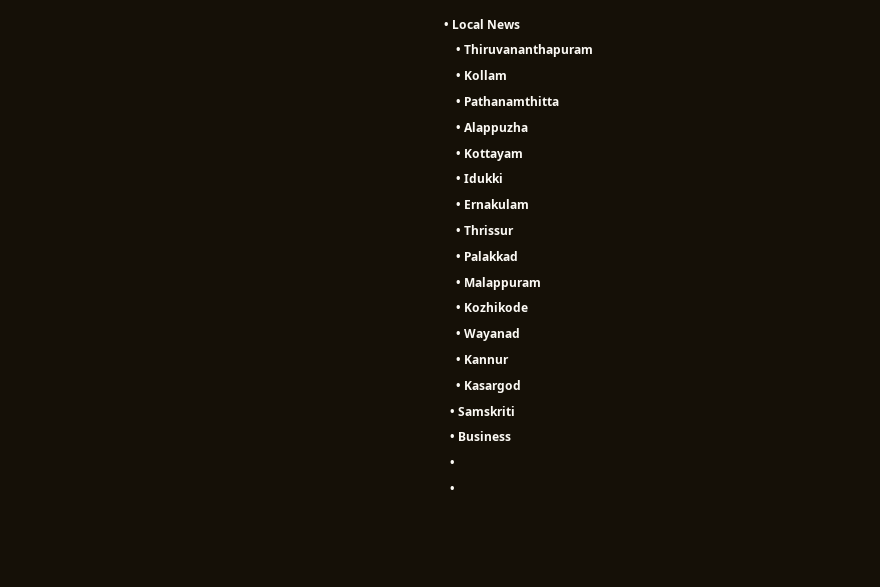• Local News
    • Thiruvananthapuram
    • Kollam
    • Pathanamthitta
    • Alappuzha
    • Kottayam
    • Idukki
    • Ernakulam
    • Thrissur
    • Palakkad
    • Malappuram
    • Kozhikode
    • Wayanad
    • Kannur
    • Kasargod
  • Samskriti
  • Business
  •
  •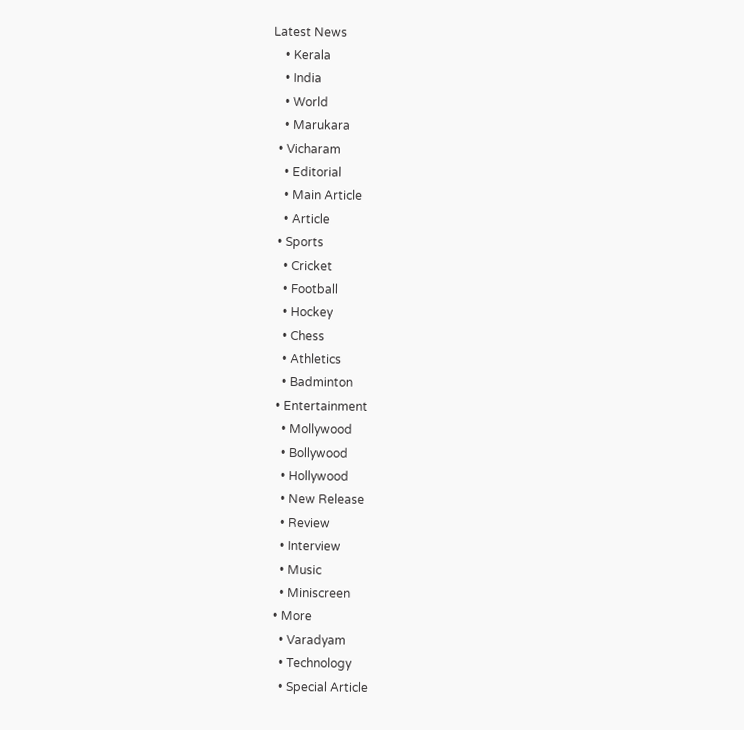Latest News
    • Kerala
    • India
    • World
    • Marukara
  • Vicharam
    • Editorial
    • Main Article
    • Article
  • Sports
    • Cricket
    • Football
    • Hockey
    • Chess
    • Athletics
    • Badminton
  • Entertainment
    • Mollywood
    • Bollywood
    • Hollywood
    • New Release
    • Review
    • Interview
    • Music
    • Miniscreen
  • More
    • Varadyam
    • Technology
    • Special Article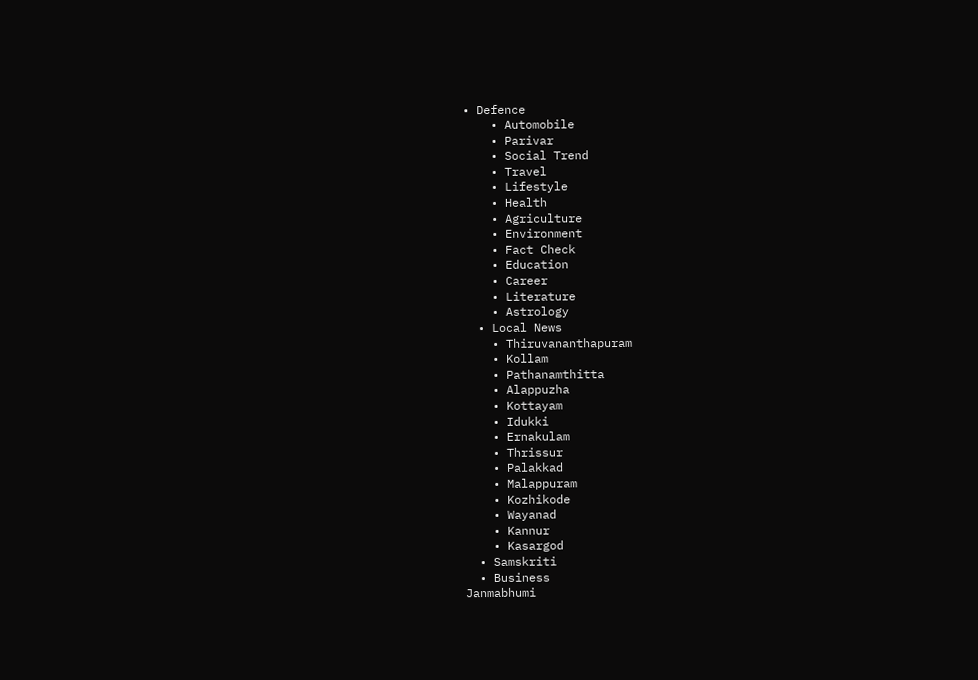• Defence
    • Automobile
    • Parivar
    • Social Trend
    • Travel
    • Lifestyle
    • Health
    • Agriculture
    • Environment
    • Fact Check
    • Education
    • Career
    • Literature
    • Astrology
  • Local News
    • Thiruvananthapuram
    • Kollam
    • Pathanamthitta
    • Alappuzha
    • Kottayam
    • Idukki
    • Ernakulam
    • Thrissur
    • Palakkad
    • Malappuram
    • Kozhikode
    • Wayanad
    • Kannur
    • Kasargod
  • Samskriti
  • Business
Janmabhumi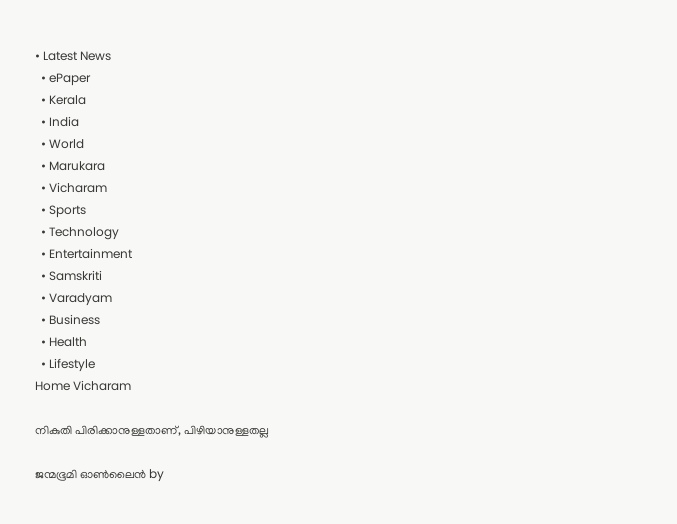• Latest News
  • ePaper
  • Kerala
  • India
  • World
  • Marukara
  • Vicharam
  • Sports
  • Technology
  • Entertainment
  • Samskriti
  • Varadyam
  • Business
  • Health
  • Lifestyle
Home Vicharam

നികുതി പിരിക്കാനുള്ളതാണ്, പിഴിയാനുള്ളതല്ല

ജന്മഭൂമി ഓണ്‍ലൈന്‍ by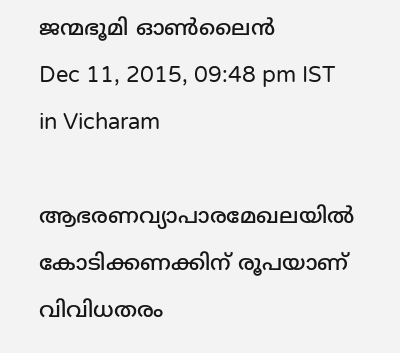ജന്മഭൂമി ഓണ്‍ലൈന്‍
Dec 11, 2015, 09:48 pm IST
in Vicharam

ആഭരണവ്യാപാരമേഖലയില്‍ കോടിക്കണക്കിന് രൂപയാണ് വിവിധതരം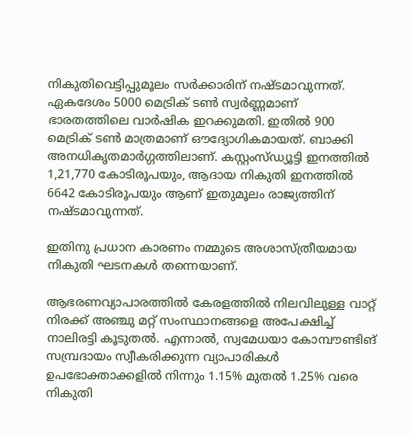നികുതിവെട്ടിപ്പുമൂലം സര്‍ക്കാരിന് നഷ്ടമാവുന്നത്. ഏകദേശം 5000 മെട്രിക് ടണ്‍ സ്വര്‍ണ്ണമാണ് ഭാരതത്തിലെ വാര്‍ഷിക ഇറക്കുമതി. ഇതില്‍ 900 മെട്രിക് ടണ്‍ മാത്രമാണ് ഔദ്യോഗികമായത്. ബാക്കി അനധികൃതമാര്‍ഗ്ഗത്തിലാണ്. കസ്റ്റംസ്ഡ്യൂട്ടി ഇനത്തില്‍ 1,21,770 കോടിരൂപയും, ആദായ നികുതി ഇനത്തില്‍ 6642 കോടിരൂപയും ആണ് ഇതുമൂലം രാജ്യത്തിന് നഷ്ടമാവുന്നത്.

ഇതിനു പ്രധാന കാരണം നമ്മുടെ അശാസ്ത്രീയമായ നികുതി ഘടനകള്‍ തന്നെയാണ്.

ആഭരണവ്യാപാരത്തില്‍ കേരളത്തില്‍ നിലവിലുള്ള വാറ്റ് നിരക്ക് അഞ്ചു മറ്റ് സംസ്ഥാനങ്ങളെ അപേക്ഷിച്ച് നാലിരട്ടി കൂടുതല്‍. എന്നാല്‍, സ്വമേധയാ കോമ്പൗണ്ടിങ് സമ്പ്രദായം സ്വീകരിക്കുന്ന വ്യാപാരികള്‍ ഉപഭോക്താക്കളില്‍ നിന്നും 1.15% മുതല്‍ 1.25% വരെ നികുതി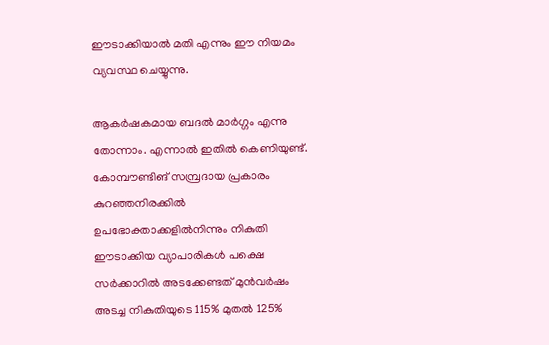ഈടാക്കിയാല്‍ മതി എന്നും ഈ നിയമം വ്യവസ്ഥ ചെയ്യുന്നു.

ആകര്‍ഷകമായ ബദല്‍ മാര്‍ഗ്ഗം എന്നു തോന്നാം. എന്നാല്‍ ഇതില്‍ കെണിയുണ്ട്. കോമ്പൗണ്ടിങ് സമ്പ്രദായ പ്രകാരം കുറഞ്ഞനിരക്കില്‍ ഉപഭോക്താക്കളില്‍നിന്നും നികുതി ഈടാക്കിയ വ്യാപാരികള്‍ പക്ഷെ സര്‍ക്കാറില്‍ അടക്കേണ്ടത് മുന്‍വര്‍ഷം അടച്ച നികുതിയുടെ 115% മുതല്‍ 125%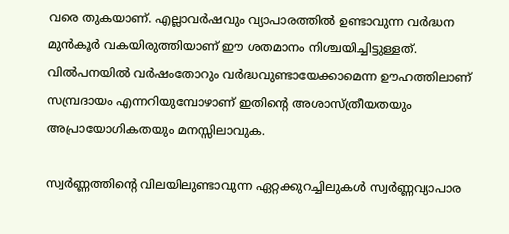വരെ തുകയാണ്. എല്ലാവര്‍ഷവും വ്യാപാരത്തില്‍ ഉണ്ടാവുന്ന വര്‍ദ്ധന മുന്‍കൂര്‍ വകയിരുത്തിയാണ് ഈ ശതമാനം നിശ്ചയിച്ചിട്ടുള്ളത്. വില്‍പനയില്‍ വര്‍ഷംതോറും വര്‍ദ്ധവുണ്ടായേക്കാമെന്ന ഊഹത്തിലാണ് സമ്പ്രദായം എന്നറിയുമ്പോഴാണ് ഇതിന്റെ അശാസ്ത്രീയതയും അപ്രായോഗികതയും മനസ്സിലാവുക.

സ്വര്‍ണ്ണത്തിന്റെ വിലയിലുണ്ടാവുന്ന ഏറ്റക്കുറച്ചിലുകള്‍ സ്വര്‍ണ്ണവ്യാപാര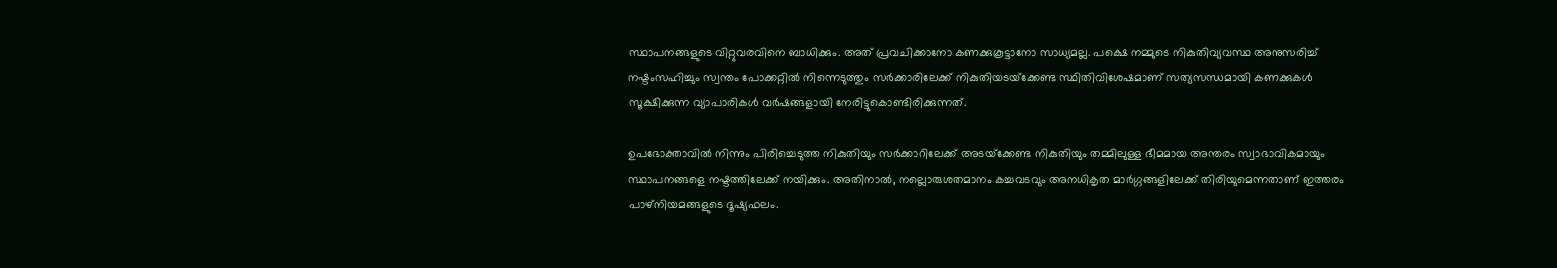സ്ഥാപനങ്ങളുടെ വിറ്റുവരവിനെ ബാധിക്കും. അത് പ്രവചിക്കാനോ കണക്കുകൂട്ടാനോ സാധ്യമല്ല. പക്ഷെ നമ്മുടെ നികുതിവ്യവസ്ഥ അനുസരിച്ച് നഷ്ടംസഹിച്ചും സ്വന്തം പോക്കറ്റില്‍ നിന്നെടുത്തും സര്‍ക്കാരിലേക്ക് നികുതിയടയ്‌ക്കേണ്ട സ്ഥിതിവിശേഷമാണ് സത്യസന്ധമായി കണക്കുകള്‍ സൂക്ഷിക്കുന്ന വ്യാപാരികള്‍ വര്‍ഷങ്ങളായി നേരിട്ടുകൊണ്ടിരിക്കുന്നത്.

ഉപഭോക്താവില്‍ നിന്നും പിരിച്ചെടുത്ത നികുതിയും സര്‍ക്കാറിലേക്ക് അടയ്‌ക്കേണ്ട നികുതിയും തമ്മിലുള്ള ഭീമമായ അന്തരം സ്വാഭാവികമായും സ്ഥാപനങ്ങളെ നഷ്ടത്തിലേക്ക് നയിക്കും. അതിനാല്‍, നല്ലൊരുശതമാനം കച്ചവടവും അനധികൃത മാര്‍ഗ്ഗങ്ങളിലേക്ക് തിരിയുമെന്നതാണ് ഇത്തരം പാഴ്‌നിയമങ്ങളുടെ ദൂഷ്യഫലം.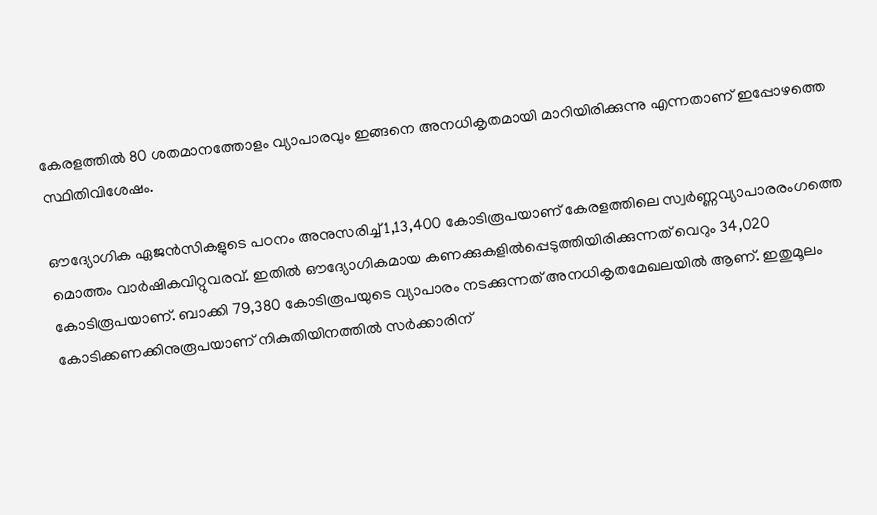കേരളത്തില്‍ 80 ശതമാനത്തോളം വ്യാപാരവും ഇങ്ങനെ അനധികൃതമായി മാറിയിരിക്കുന്നു എന്നതാണ് ഇപ്പോഴത്തെ സ്ഥിതിവിശേഷം.

ഔദ്യോഗിക ഏജന്‍സികളുടെ പഠനം അനുസരിച്ച് 1,13,400 കോടിരൂപയാണ് കേരളത്തിലെ സ്വര്‍ണ്ണവ്യാപാരരംഗത്തെ മൊത്തം വാര്‍ഷികവിറ്റുവരവ്. ഇതില്‍ ഔദ്യോഗികമായ കണക്കുകളില്‍പ്പെടുത്തിയിരിക്കുന്നത് വെറും 34,020 കോടിരൂപയാണ്. ബാക്കി 79,380 കോടിരൂപയുടെ വ്യാപാരം നടക്കുന്നത് അനധികൃതമേഖലയില്‍ ആണ്. ഇതുമൂലം കോടിക്കണക്കിനുരൂപയാണ് നികുതിയിനത്തില്‍ സര്‍ക്കാരിന്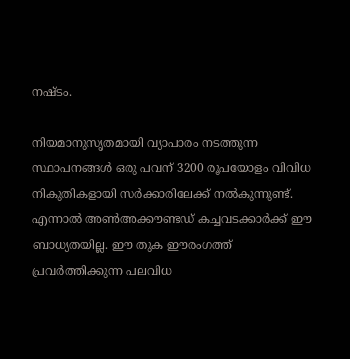നഷ്ടം.

നിയമാനുസൃതമായി വ്യാപാരം നടത്തുന്ന സ്ഥാപനങ്ങള്‍ ഒരു പവന് 3200 രൂപയോളം വിവിധ നികുതികളായി സര്‍ക്കാരിലേക്ക് നല്‍കുന്നുണ്ട്. എന്നാല്‍ അണ്‍അക്കൗണ്ടഡ് കച്ചവടക്കാര്‍ക്ക് ഈ ബാധ്യതയില്ല. ഈ തുക ഈരംഗത്ത് പ്രവര്‍ത്തിക്കുന്ന പലവിധ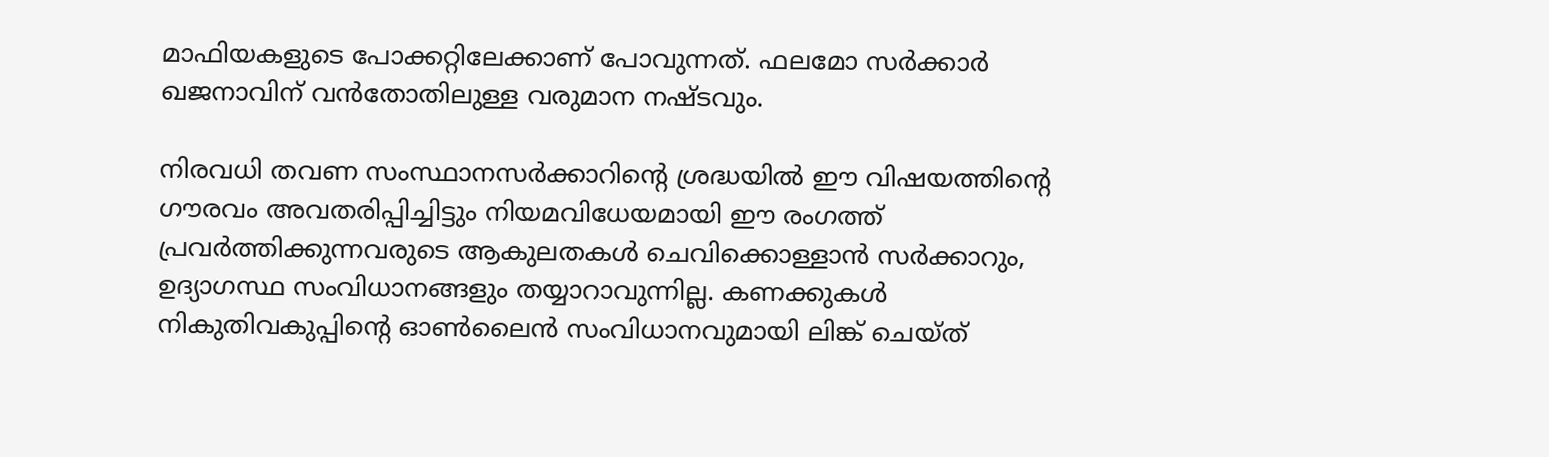മാഫിയകളുടെ പോക്കറ്റിലേക്കാണ് പോവുന്നത്. ഫലമോ സര്‍ക്കാര്‍ ഖജനാവിന് വന്‍തോതിലുള്ള വരുമാന നഷ്ടവും.

നിരവധി തവണ സംസ്ഥാനസര്‍ക്കാറിന്റെ ശ്രദ്ധയില്‍ ഈ വിഷയത്തിന്റെ ഗൗരവം അവതരിപ്പിച്ചിട്ടും നിയമവിധേയമായി ഈ രംഗത്ത് പ്രവര്‍ത്തിക്കുന്നവരുടെ ആകുലതകള്‍ ചെവിക്കൊള്ളാന്‍ സര്‍ക്കാറും, ഉദ്യാഗസ്ഥ സംവിധാനങ്ങളും തയ്യാറാവുന്നില്ല. കണക്കുകള്‍ നികുതിവകുപ്പിന്റെ ഓണ്‍ലൈന്‍ സംവിധാനവുമായി ലിങ്ക് ചെയ്ത്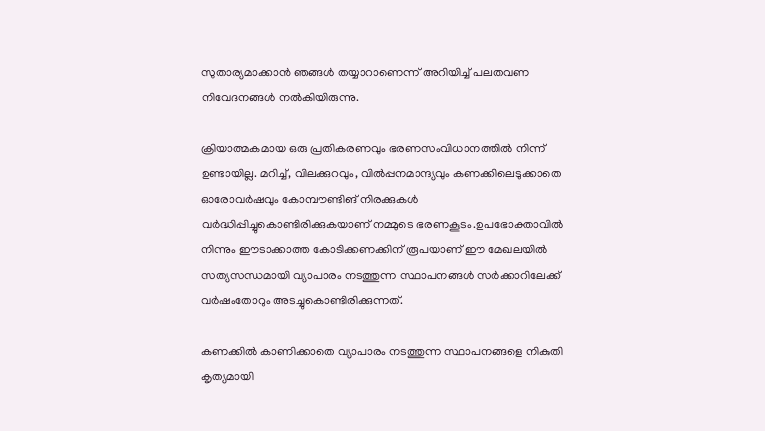സുതാര്യമാക്കാന്‍ ഞങ്ങള്‍ തയ്യാറാണെന്ന് അറിയിച്ച് പലതവണ നിവേദനങ്ങള്‍ നല്‍കിയിരുന്നു.

ക്രിയാത്മകമായ ഒരു പ്രതികരണവും ഭരണസംവിധാനത്തില്‍ നിന്ന് ഉണ്ടായില്ല. മറിച്ച്, വിലക്കുറവും, വില്‍പ്പനമാന്ദ്യവും കണക്കിലെടുക്കാതെ ഓരോവര്‍ഷവും കോമ്പൗണ്ടിങ് നിരക്കുകള്‍ വര്‍ദ്ധിപ്പിച്ചുകൊണ്ടിരിക്കുകയാണ് നമ്മുടെ ഭരണകൂടം.ഉപഭോക്താവില്‍ നിന്നും ഈടാക്കാത്ത കോടിക്കണക്കിന് രൂപയാണ് ഈ മേഖലയില്‍ സത്യസന്ധമായി വ്യാപാരം നടത്തുന്ന സ്ഥാപനങ്ങള്‍ സര്‍ക്കാറിലേക്ക് വര്‍ഷംതോറും അടച്ചുകൊണ്ടിരിക്കുന്നത്.

കണക്കില്‍ കാണിക്കാതെ വ്യാപാരം നടത്തുന്ന സ്ഥാപനങ്ങളെ നികുതി കൃത്യമായി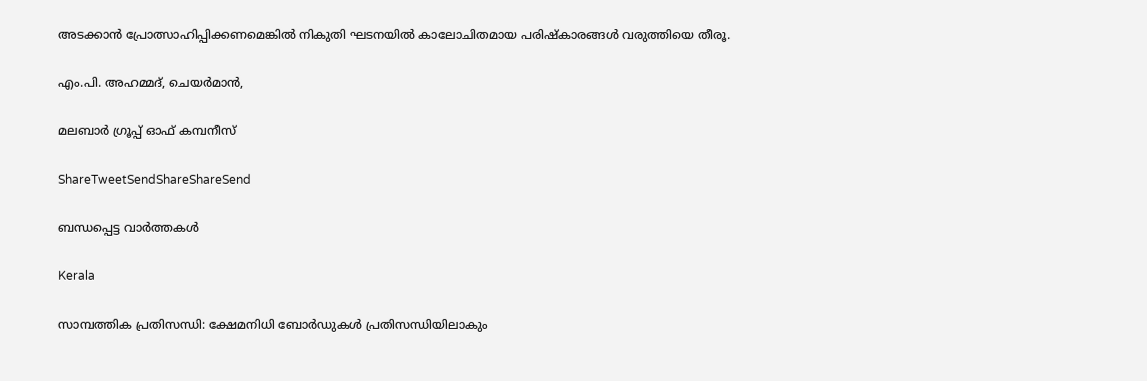അടക്കാന്‍ പ്രോത്സാഹിപ്പിക്കണമെങ്കില്‍ നികുതി ഘടനയില്‍ കാലോചിതമായ പരിഷ്‌കാരങ്ങള്‍ വരുത്തിയെ തീരൂ.

എം.പി. അഹമ്മദ്, ചെയര്‍മാന്‍,

മലബാര്‍ ഗ്രൂപ്പ് ഓഫ് കമ്പനീസ്‌

ShareTweetSendShareShareSend

ബന്ധപ്പെട്ട വാര്‍ത്തകള്‍

Kerala

സാമ്പത്തിക പ്രതിസന്ധി: ക്ഷേമനിധി ബോര്‍ഡുകള്‍ പ്രതിസന്ധിയിലാകും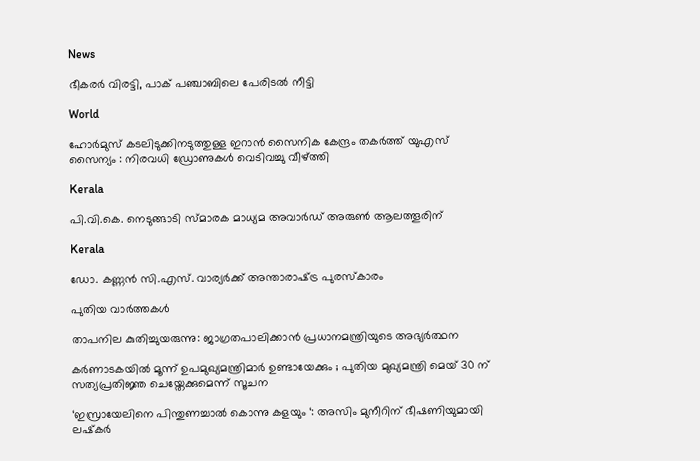News

ഭീകരർ വിരട്ടി, പാക് പഞ്ചാബിലെ പേരിടൽ നീട്ടി

World

ഹോർമുസ് കടലിടുക്കിനടുത്തുള്ള ഇറാൻ സൈനിക കേന്ദ്രം തകർത്ത് യുഎസ് സൈന്യം : നിരവധി ഡ്രോണുകൾ വെടിവച്ചു വീഴ്‌ത്തി

Kerala

പി.വി.കെ. നെടുങ്ങാടി സ്മാരക മാധ്യമ അവാര്‍ഡ് അരുണ്‍ ആലത്തൂരിന്

Kerala

ഡോ. കണ്ണന്‍ സി.എസ്. വാര്യര്‍ക്ക് അന്താരാഷ്‌ട്ര പുരസ്‌കാരം

പുതിയ വാര്‍ത്തകള്‍

താപനില കുതിച്ചുയരുന്നു: ജാഗ്രതപാലിക്കാന്‍ പ്രധാനമന്ത്രിയുടെ അഭ്യര്‍ത്ഥന

കർണാടകയിൽ മൂന്ന് ഉപമുഖ്യമന്ത്രിമാർ ഉണ്ടായേക്കും ; പുതിയ മുഖ്യമന്ത്രി മെയ് 30 ന് സത്യപ്രതിജ്ഞ ചെയ്തേക്കുമെന്ന് സൂചന

‘ഇസ്രായേലിനെ പിന്തുണച്ചാൽ കൊന്നു കളയും ‘: അസിം മുനീറിന് ഭീഷണിയുമായി ലഷ്‌കർ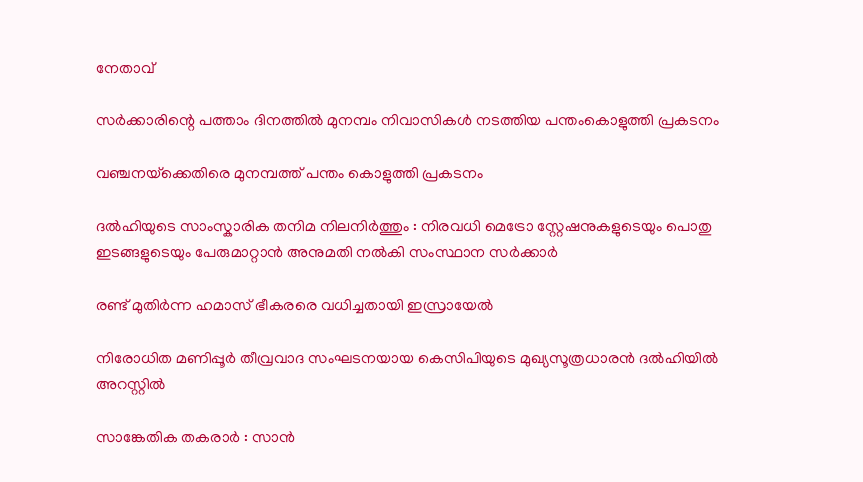നേതാവ്

സര്‍ക്കാരിന്റെ പത്താം ദിനത്തില്‍ മുനമ്പം നിവാസികള്‍ നടത്തിയ പന്തംകൊളുത്തി പ്രകടനം

വഞ്ചനയ്‌ക്കെതിരെ മുനമ്പത്ത് പന്തം കൊളുത്തി പ്രകടനം

ദൽഹിയുടെ സാംസ്കാരിക തനിമ നിലനിർത്തും : നിരവധി മെട്രോ സ്റ്റേഷനുകളുടെയും പൊതു ഇടങ്ങളുടെയും പേരുമാറ്റാൻ അനുമതി നൽകി സംസ്ഥാന സർക്കാർ

രണ്ട് മുതിർന്ന ഹമാസ് ഭീകരരെ വധിച്ചതായി ഇസ്രായേൽ

നിരോധിത മണിപ്പൂർ തീവ്രവാദ സംഘടനയായ കെസിപിയുടെ മുഖ്യസൂത്രധാരൻ ദൽഹിയിൽ അറസ്റ്റിൽ

സാങ്കേതിക തകരാർ : സാൻ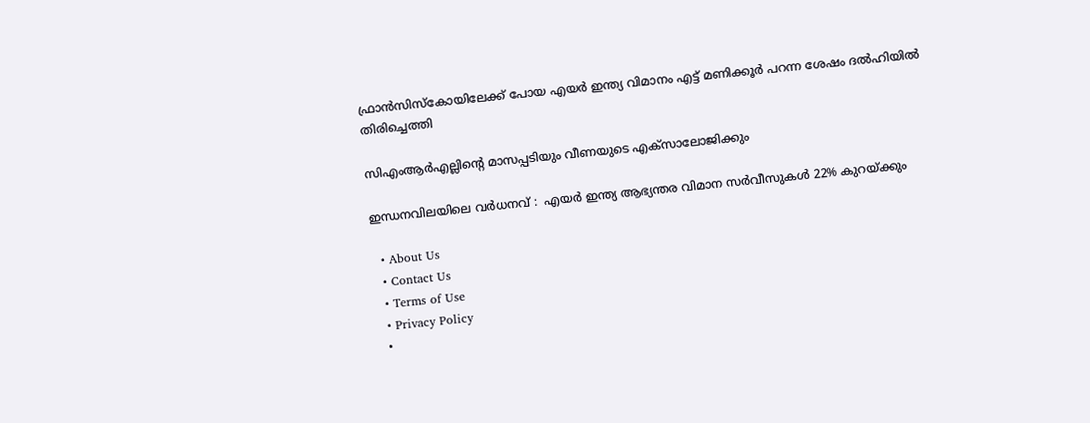ഫ്രാൻസിസ്കോയിലേക്ക് പോയ എയർ ഇന്ത്യ വിമാനം എട്ട് മണിക്കൂർ പറന്ന ശേഷം ദൽഹിയിൽ തിരിച്ചെത്തി

സിഎംആര്‍എല്ലിന്റെ മാസപ്പടിയും വീണയുടെ എക്‌സാലോജിക്കും

ഇന്ധനവിലയിലെ വർധനവ് :  എയർ ഇന്ത്യ ആഭ്യന്തര വിമാന സർവീസുകൾ 22% കുറയ്‌ക്കും

  • About Us
  • Contact Us
  • Terms of Use
  • Privacy Policy
  •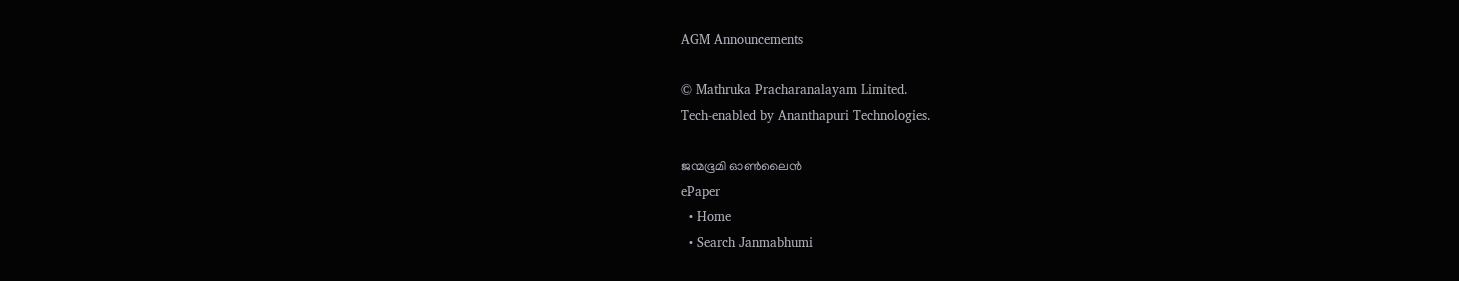AGM Announcements

© Mathruka Pracharanalayam Limited.
Tech-enabled by Ananthapuri Technologies.

ജന്മഭൂമി ഓണ്‍ലൈന്‍
ePaper
  • Home
  • Search Janmabhumi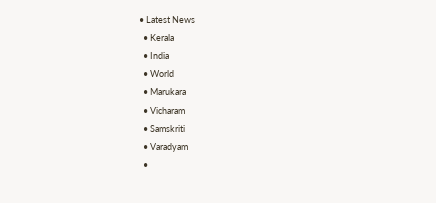• Latest News
  • Kerala
  • India
  • World
  • Marukara
  • Vicharam
  • Samskriti
  • Varadyam
  •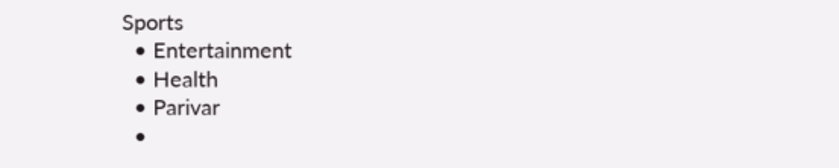Sports
  • Entertainment
  • Health
  • Parivar
  •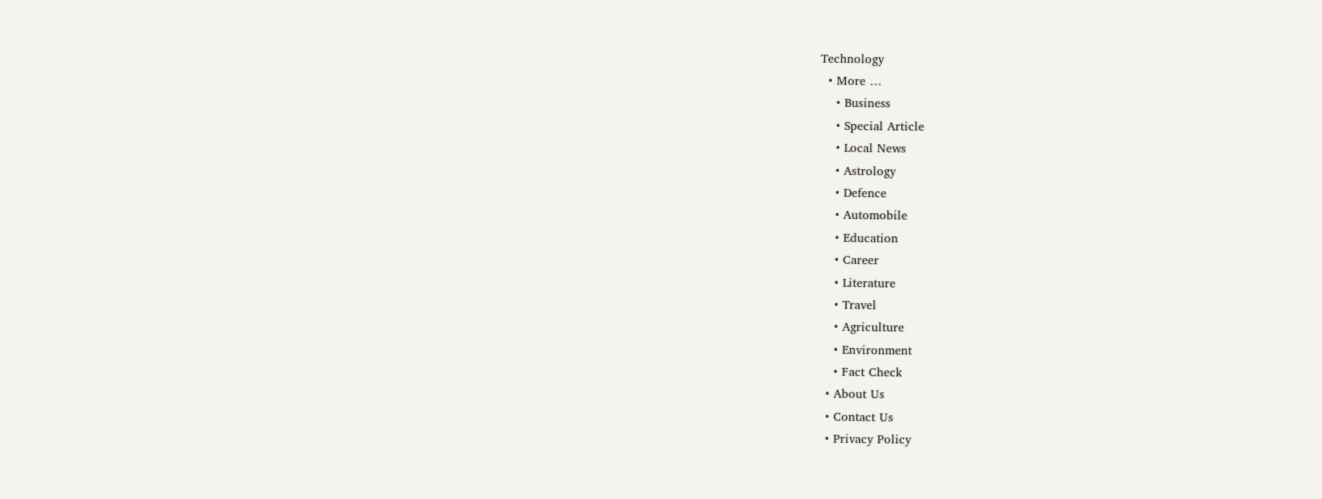Technology
  • More …
    • Business
    • Special Article
    • Local News
    • Astrology
    • Defence
    • Automobile
    • Education
    • Career
    • Literature
    • Travel
    • Agriculture
    • Environment
    • Fact Check
  • About Us
  • Contact Us
  • Privacy Policy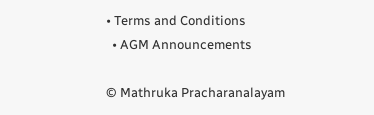• Terms and Conditions
  • AGM Announcements

© Mathruka Pracharanalayam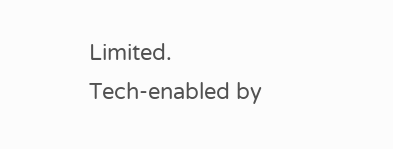Limited.
Tech-enabled by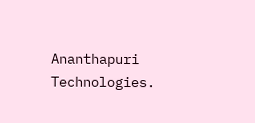Ananthapuri Technologies.